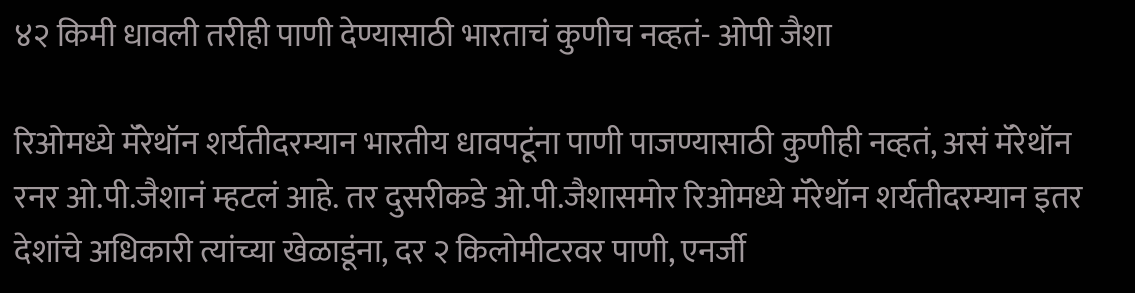४२ किमी धावली तरीही पाणी देण्यासाठी भारताचं कुणीच नव्हतं- ओपी जैशा

रिओमध्ये मॅरेथॉन शर्यतीदरम्यान भारतीय धावपटूंना पाणी पाजण्यासाठी कुणीही नव्हतं, असं मॅरेथॉन रनर ओ.पी.जैशानं म्हटलं आहे. तर दुसरीकडे ओ.पी.जैशासमोर रिओमध्ये मॅरेथॉन शर्यतीदरम्यान इतर देशांचे अधिकारी त्यांच्या खेळाडूंना, दर २ किलोमीटरवर पाणी, एनर्जी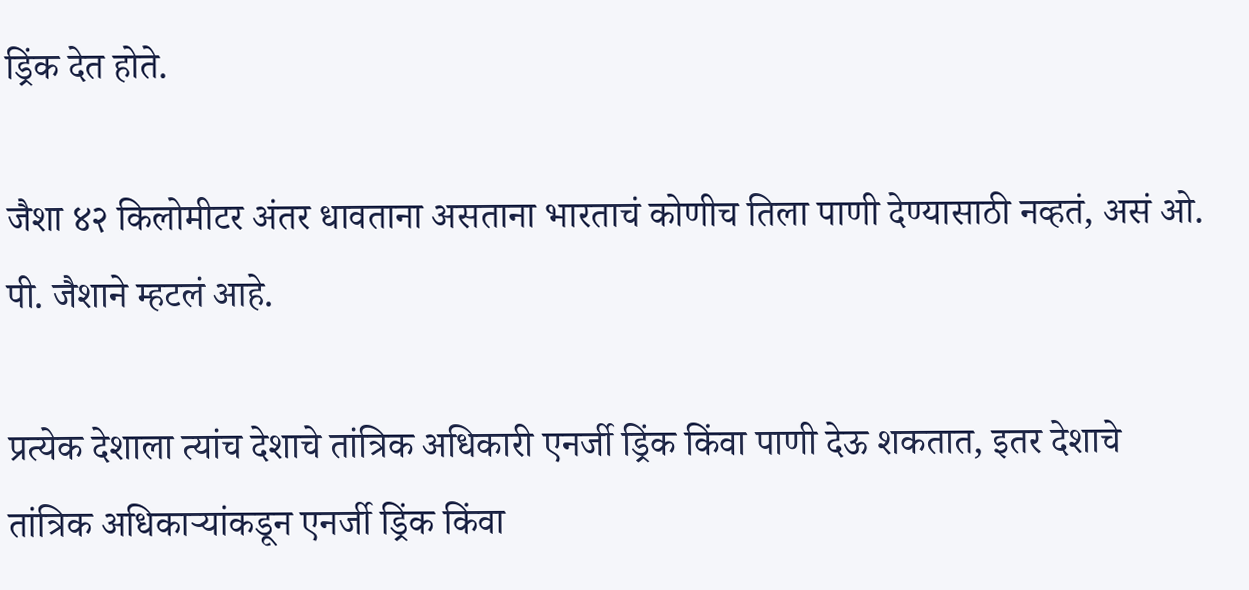ड्रिंक देत होते.

जैशा ४२ किलोमीटर अंतर धावताना असताना भारताचं कोणीच तिला पाणी देण्यासाठी नव्हतं, असं ओ. पी. जैशाने म्हटलं आहे.

प्रत्येक देशाला त्यांच देशाचे तांत्रिक अधिकारी एनर्जी ड्रिंक किंवा पाणी देऊ शकतात, इतर देशाचे तांत्रिक अधिकाऱ्यांकडून एनर्जी ड्रिंक किंवा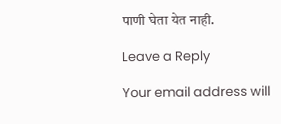पाणी घेता येत नाही.

Leave a Reply

Your email address will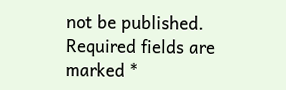not be published. Required fields are marked *